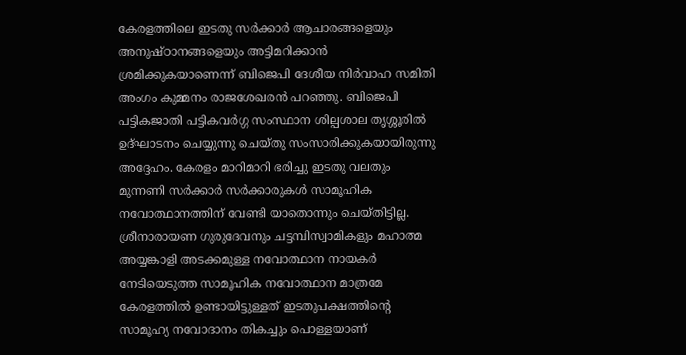കേരളത്തിലെ ഇടതു സർക്കാർ ആചാരങ്ങളെയും അനുഷ്ഠാനങ്ങളെയും അട്ടിമറിക്കാൻ ശ്രമിക്കുകയാണെന്ന് ബിജെപി ദേശീയ നിർവാഹ സമിതി അംഗം കുമ്മനം രാജശേഖരൻ പറഞ്ഞു. ബിജെപി പട്ടികജാതി പട്ടികവർഗ്ഗ സംസ്ഥാന ശില്പശാല തൃശ്ശൂരിൽ ഉദ്ഘാടനം ചെയ്യുന്നു ചെയ്തു സംസാരിക്കുകയായിരുന്നു അദ്ദേഹം. കേരളം മാറിമാറി ഭരിച്ചു ഇടതു വലതും മുന്നണി സർക്കാർ സർക്കാരുകൾ സാമൂഹിക നവോത്ഥാനത്തിന് വേണ്ടി യാതൊന്നും ചെയ്തിട്ടില്ല. ശ്രീനാരായണ ഗുരുദേവനും ചട്ടമ്പിസ്വാമികളും മഹാത്മ അയ്യങ്കാളി അടക്കമുള്ള നവോത്ഥാന നായകർ നേടിയെടുത്ത സാമൂഹിക നവോത്ഥാന മാത്രമേ കേരളത്തിൽ ഉണ്ടായിട്ടുള്ളത് ഇടതുപക്ഷത്തിന്റെ സാമൂഹ്യ നവോദാനം തികച്ചും പൊള്ളയാണ്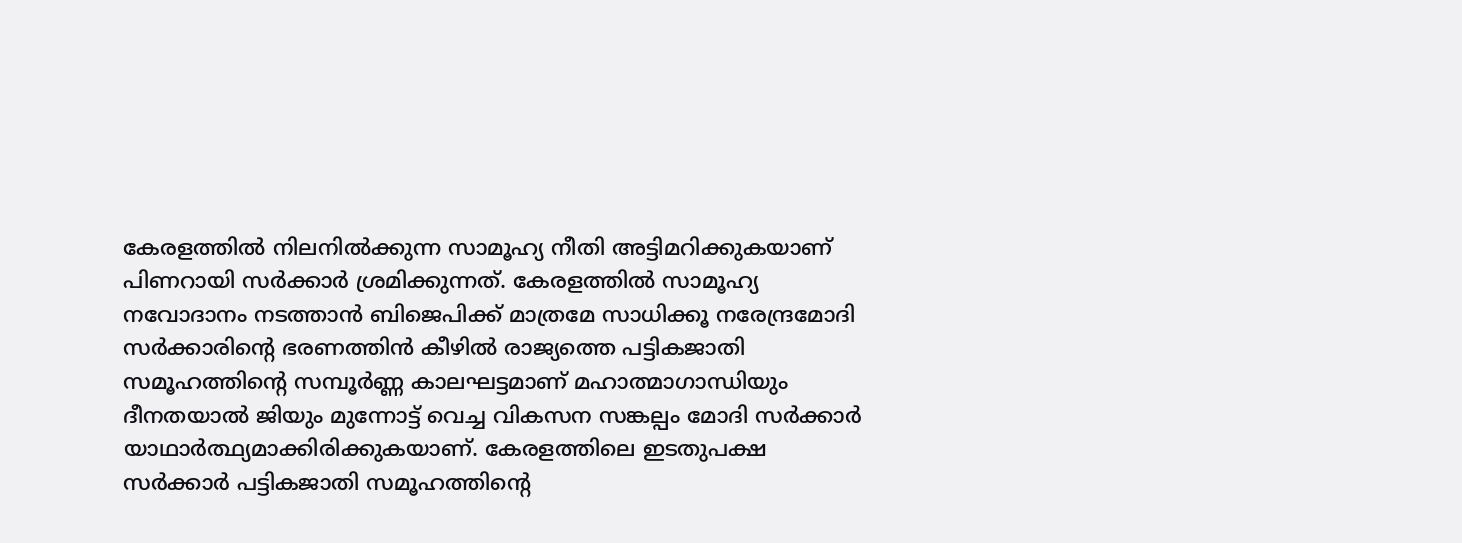കേരളത്തിൽ നിലനിൽക്കുന്ന സാമൂഹ്യ നീതി അട്ടിമറിക്കുകയാണ് പിണറായി സർക്കാർ ശ്രമിക്കുന്നത്. കേരളത്തിൽ സാമൂഹ്യ നവോദാനം നടത്താൻ ബിജെപിക്ക് മാത്രമേ സാധിക്കൂ നരേന്ദ്രമോദി സർക്കാരിന്റെ ഭരണത്തിൻ കീഴിൽ രാജ്യത്തെ പട്ടികജാതി സമൂഹത്തിന്റെ സമ്പൂർണ്ണ കാലഘട്ടമാണ് മഹാത്മാഗാന്ധിയും ദീനതയാൽ ജിയും മുന്നോട്ട് വെച്ച വികസന സങ്കല്പം മോദി സർക്കാർ യാഥാർത്ഥ്യമാക്കിരിക്കുകയാണ്. കേരളത്തിലെ ഇടതുപക്ഷ സർക്കാർ പട്ടികജാതി സമൂഹത്തിന്റെ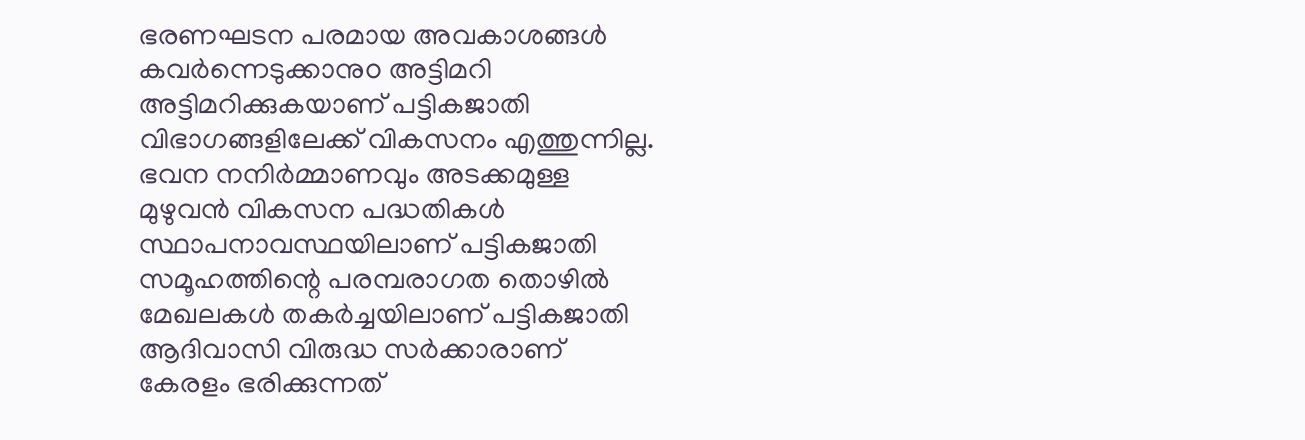ഭരണഘടന പരമായ അവകാശങ്ങൾ കവർന്നെടുക്കാനുo അട്ടിമറി അട്ടിമറിക്കുകയാണ് പട്ടികജാതി വിഭാഗങ്ങളിലേക്ക് വികസനം എത്തുന്നില്ല. ഭവന നനിർമ്മാണവും അടക്കമുള്ള മുഴുവൻ വികസന പദ്ധതികൾ സ്ഥാപനാവസ്ഥയിലാണ് പട്ടികജാതി സമൂഹത്തിന്റെ പരമ്പരാഗത തൊഴിൽ മേഖലകൾ തകർച്ചയിലാണ് പട്ടികജാതി ആദിവാസി വിരുദ്ധ സർക്കാരാണ് കേരളം ഭരിക്കുന്നത്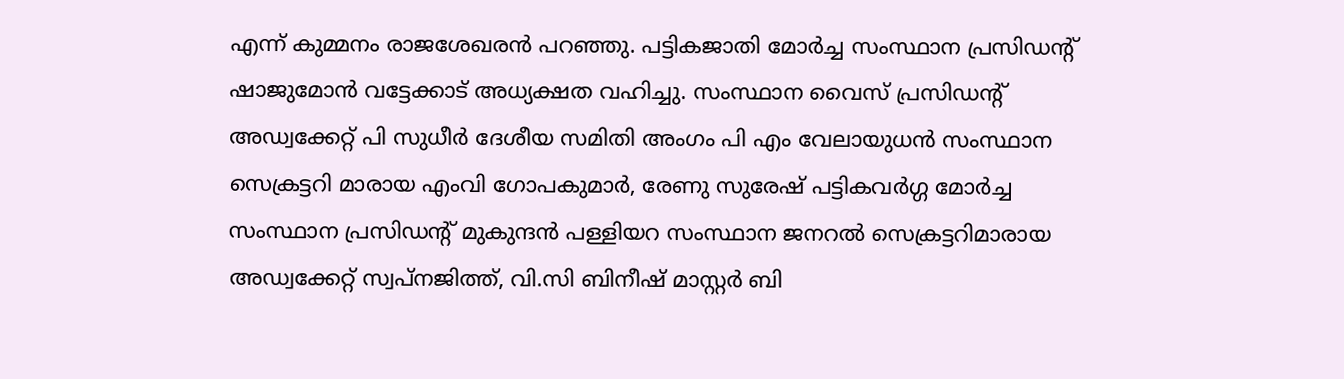എന്ന് കുമ്മനം രാജശേഖരൻ പറഞ്ഞു. പട്ടികജാതി മോർച്ച സംസ്ഥാന പ്രസിഡന്റ് ഷാജുമോൻ വട്ടേക്കാട് അധ്യക്ഷത വഹിച്ചു. സംസ്ഥാന വൈസ് പ്രസിഡന്റ് അഡ്വക്കേറ്റ് പി സുധീർ ദേശീയ സമിതി അംഗം പി എം വേലായുധൻ സംസ്ഥാന സെക്രട്ടറി മാരായ എംവി ഗോപകുമാർ, രേണു സുരേഷ് പട്ടികവർഗ്ഗ മോർച്ച സംസ്ഥാന പ്രസിഡന്റ് മുകുന്ദൻ പള്ളിയറ സംസ്ഥാന ജനറൽ സെക്രട്ടറിമാരായ അഡ്വക്കേറ്റ് സ്വപ്നജിത്ത്, വി.സി ബിനീഷ് മാസ്റ്റർ ബി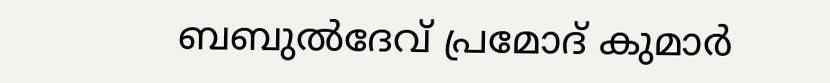ബബുൽദേവ് പ്രമോദ് കുമാർ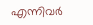എന്നിവർ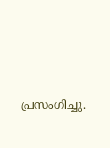പ്രസംഗിച്ചു.